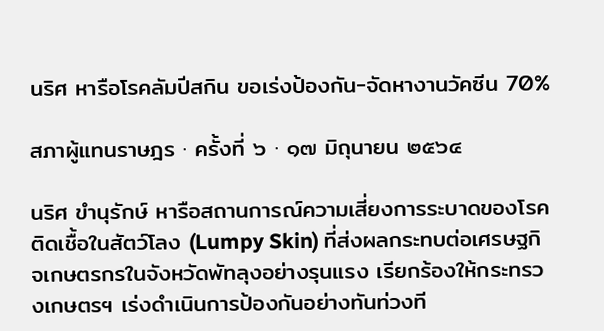นริศ หารือโรคลัมปีสกิน ขอเร่งป้องกัน-จัดหางานวัคซีน 70%

สภาผู้แทนราษฎร · ครั้งที่ ๖ · ๑๗ มิถุนายน ๒๕๖๔

นริศ ขำนุรักษ์ หารือสถานการณ์ความเสี่ยงการระบาดของโรคติดเชื้อในสัตว์โลง (Lumpy Skin) ที่ส่งผลกระทบต่อเศรษฐกิจเกษตรกรในจังหวัดพัทลุงอย่างรุนแรง เรียกร้องให้กระทรวงเกษตรฯ เร่งดำเนินการป้องกันอย่างทันท่วงที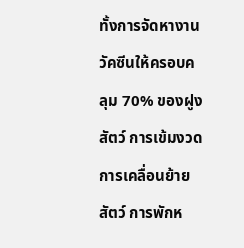ทั้งการจัดหางานวัคซีนให้ครอบคลุม 70% ของฝูงสัตว์ การเข้มงวดการเคลื่อนย้ายสัตว์ การพักห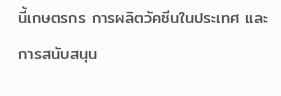นี้เกษตรกร การผลิตวัคซีนในประเทศ และการสนับสนุน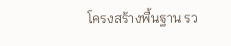โครงสร้างพื้นฐาน รว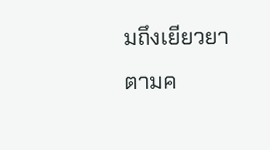มถึงเยียวยาตามค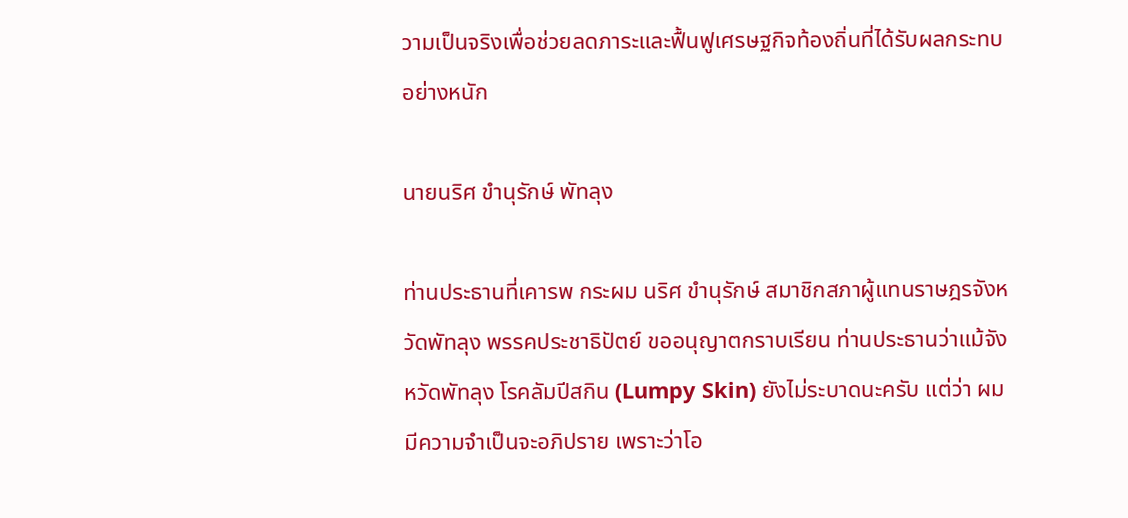วามเป็นจริงเพื่อช่วยลดภาระและฟื้นฟูเศรษฐกิจท้องถิ่นที่ได้รับผลกระทบอย่างหนัก

นายนริศ ขำนุรักษ์ พัทลุง

ท่านประธานที่เคารพ กระผม นริศ ขำนุรักษ์ สมาชิกสภาผู้แทนราษฎรจังหวัดพัทลุง พรรคประชาธิปัตย์ ขออนุญาตกราบเรียน ท่านประธานว่าแม้จังหวัดพัทลุง โรคลัมปีสกิน (Lumpy Skin) ยังไม่ระบาดนะครับ แต่ว่า ผมมีความจำเป็นจะอภิปราย เพราะว่าโอ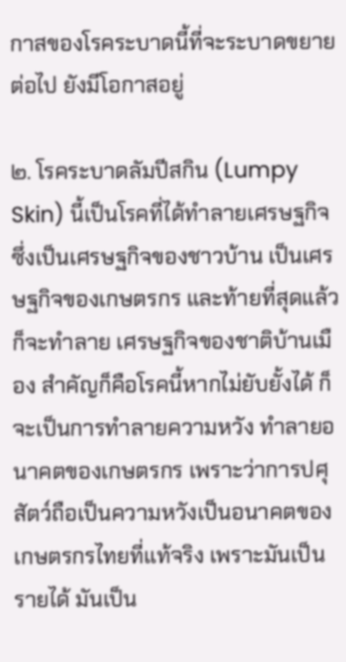กาสของโรคระบาดนี้ที่จะระบาดขยายต่อไป ยังมีโอกาสอยู่

๒. โรคระบาดลัมปีสกิน (Lumpy Skin) นี้เป็นโรคที่ได้ทำลายเศรษฐกิจ ซึ่งเป็นเศรษฐกิจของชาวบ้าน เป็นเศรษฐกิจของเกษตรกร และท้ายที่สุดแล้วก็จะทำลาย เศรษฐกิจของชาติบ้านเมือง สำคัญก็คือโรคนี้หากไม่ยับยั้งได้ ก็จะเป็นการทำลายความหวัง ทำลายอนาคตของเกษตรกร เพราะว่าการปศุสัตว์ถือเป็นความหวังเป็นอนาคตของ เกษตรกรไทยที่แท้จริง เพราะมันเป็นรายได้ มันเป็น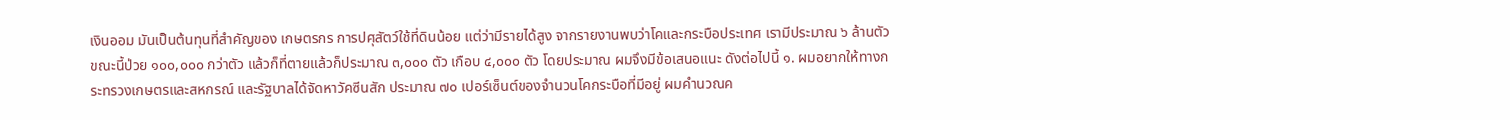เงินออม มันเป็นต้นทุนที่สำคัญของ เกษตรกร การปศุสัตว์ใช้ที่ดินน้อย แต่ว่ามีรายได้สูง จากรายงานพบว่าโคและกระบือประเทศ เรามีประมาณ ๖ ล้านตัว ขณะนี้ป่วย ๑๐๐,๐๐๐ กว่าตัว แล้วก็ที่ตายแล้วก็ประมาณ ๓,๐๐๐ ตัว เกือบ ๔,๐๐๐ ตัว โดยประมาณ ผมจึงมีข้อเสนอแนะ ดังต่อไปนี้ ๑. ผมอยากให้ทางกระทรวงเกษตรและสหกรณ์ และรัฐบาลได้จัดหาวัคซีนสัก ประมาณ ๗๐ เปอร์เซ็นต์ของจำนวนโคกระบือที่มีอยู่ ผมคำนวณค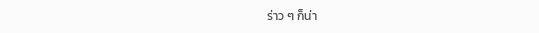ร่าว ๆ ก็น่า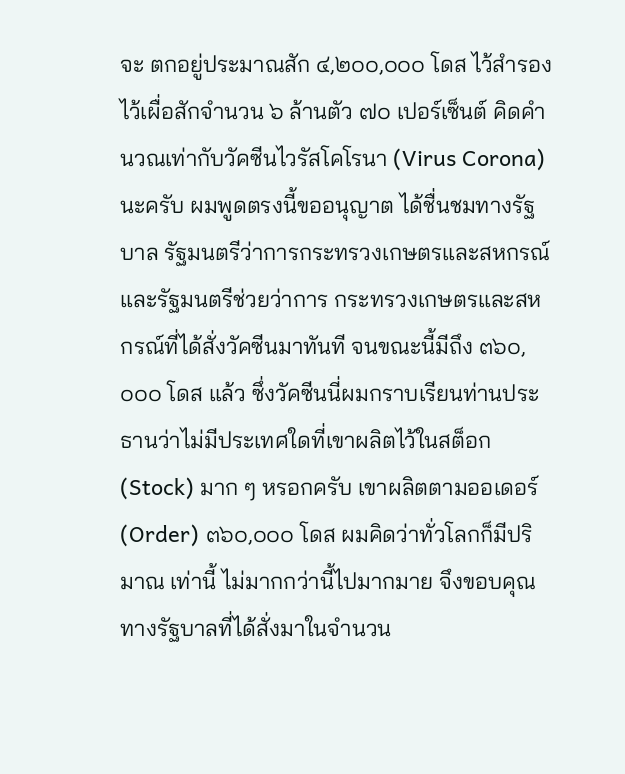จะ ตกอยู่ประมาณสัก ๔,๒๐๐,๐๐๐ โดส ไว้สำรองไว้เผื่อสักจำนวน ๖ ล้านตัว ๗๐ เปอร์เซ็นต์ คิดคำนวณเท่ากับวัคซีนไวรัสโคโรนา (Virus Corona) นะครับ ผมพูดตรงนี้ขออนุญาต ได้ชื่นชมทางรัฐบาล รัฐมนตรีว่าการกระทรวงเกษตรและสหกรณ์ และรัฐมนตรีช่วยว่าการ กระทรวงเกษตรและสหกรณ์ที่ได้สั่งวัคซีนมาทันที จนขณะนี้มีถึง ๓๖๐,๐๐๐ โดส แล้ว ซึ่งวัคซีนนี่ผมกราบเรียนท่านประธานว่าไม่มีประเทศใดที่เขาผลิตไว้ในสต็อก (Stock) มาก ๆ หรอกครับ เขาผลิตตามออเดอร์ (Order) ๓๖๐,๐๐๐ โดส ผมคิดว่าทั่วโลกก็มีปริมาณ เท่านี้ ไม่มากกว่านี้ไปมากมาย จึงขอบคุณทางรัฐบาลที่ได้สั่งมาในจำนวน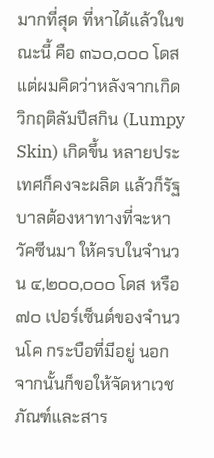มากที่สุด ที่หาได้แล้วในขณะนี้ คือ ๓๖๐,๐๐๐ โดส แต่ผมคิดว่าหลังจากเกิดวิกฤติลัมปีสกิน (Lumpy Skin) เกิดขึ้น หลายประเทศก็คงจะผลิต แล้วก็รัฐบาลต้องหาทางที่จะหาวัคซีนมา ให้ครบในจำนวน ๔,๒๐๐,๐๐๐ โดส หรือ ๗๐ เปอร์เซ็นต์ของจำนวนโค กระบือที่มีอยู่ นอกจากนั้นก็ขอให้จัดหาเวชภัณฑ์และสาร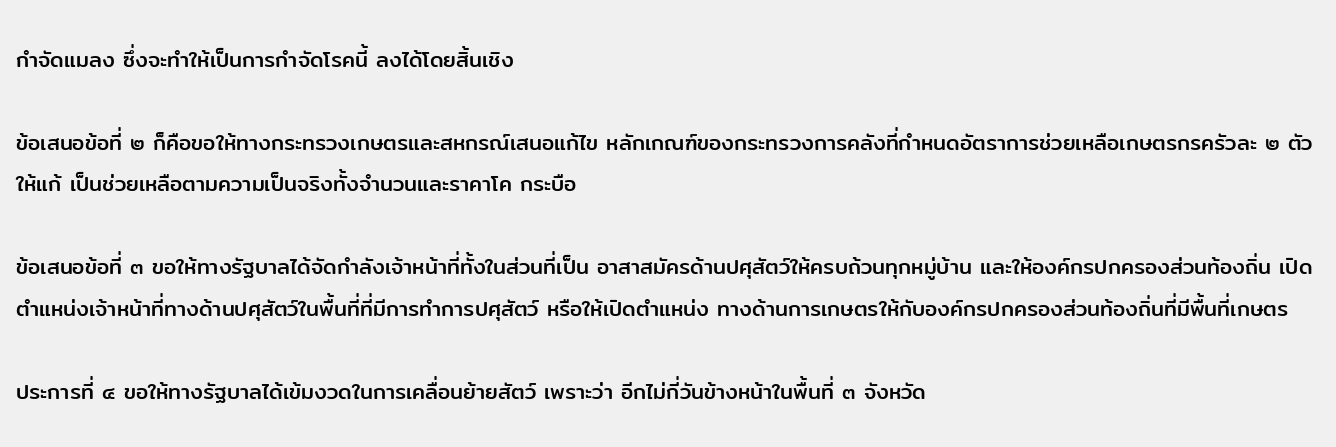กำจัดแมลง ซึ่งจะทำให้เป็นการกำจัดโรคนี้ ลงได้โดยสิ้นเชิง

ข้อเสนอข้อที่ ๒ ก็คือขอให้ทางกระทรวงเกษตรและสหกรณ์เสนอแก้ไข หลักเกณฑ์ของกระทรวงการคลังที่กำหนดอัตราการช่วยเหลือเกษตรกรครัวละ ๒ ตัว ให้แก้ เป็นช่วยเหลือตามความเป็นจริงทั้งจำนวนและราคาโค กระบือ

ข้อเสนอข้อที่ ๓ ขอให้ทางรัฐบาลได้จัดกำลังเจ้าหน้าที่ทั้งในส่วนที่เป็น อาสาสมัครด้านปศุสัตว์ให้ครบถ้วนทุกหมู่บ้าน และให้องค์กรปกครองส่วนท้องถิ่น เปิดตำแหน่งเจ้าหน้าที่ทางด้านปศุสัตว์ในพื้นที่ที่มีการทำการปศุสัตว์ หรือให้เปิดตำแหน่ง ทางด้านการเกษตรให้กับองค์กรปกครองส่วนท้องถิ่นที่มีพื้นที่เกษตร

ประการที่ ๔ ขอให้ทางรัฐบาลได้เข้มงวดในการเคลื่อนย้ายสัตว์ เพราะว่า อีกไม่กี่วันข้างหน้าในพื้นที่ ๓ จังหวัด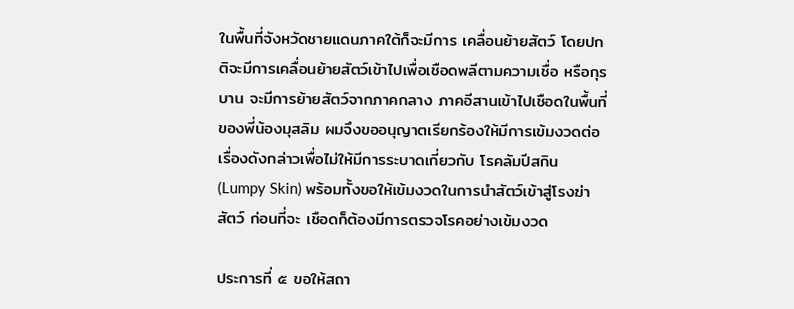ในพื้นที่จังหวัดชายแดนภาคใต้ก็จะมีการ เคลื่อนย้ายสัตว์ โดยปกติจะมีการเคลื่อนย้ายสัตว์เข้าไปเพื่อเชือดพลีตามความเชื่อ หรือกุรบาน จะมีการย้ายสัตว์จากภาคกลาง ภาคอีสานเข้าไปเชือดในพื้นที่ของพี่น้องมุสลิม ผมจึงขออนุญาตเรียกร้องให้มีการเข้มงวดต่อเรื่องดังกล่าวเพื่อไม่ให้มีการระบาดเกี่ยวกับ โรคลัมปีสกิน (Lumpy Skin) พร้อมทั้งขอให้เข้มงวดในการนำสัตว์เข้าสู่โรงฆ่าสัตว์ ก่อนที่จะ เชือดก็ต้องมีการตรวจโรคอย่างเข้มงวด

ประการที่ ๕ ขอให้สถา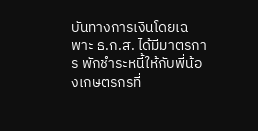บันทางการเงินโดยเฉพาะ ธ.ก.ส. ได้มีมาตรการ พักชำระหนี้ให้กับพี่น้องเกษตรกรที่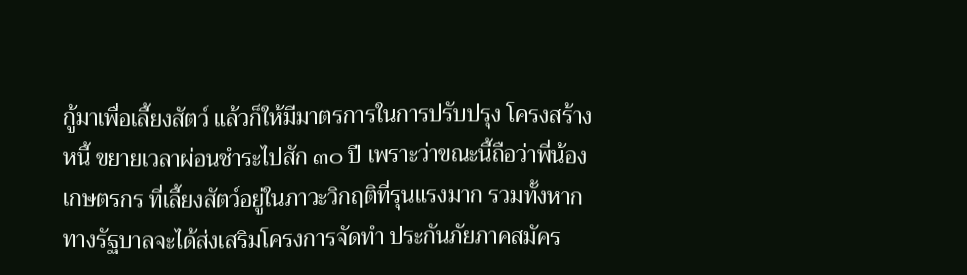กู้มาเพื่อเลี้ยงสัตว์ แล้วก็ให้มีมาตรการในการปรับปรุง โครงสร้างหนี้ ขยายเวลาผ่อนชำระไปสัก ๓๐ ปี เพราะว่าขณะนี้ถือว่าพี่น้องเกษตรกร ที่เลี้ยงสัตว์อยู่ในภาวะวิกฤติที่รุนแรงมาก รวมทั้งหากทางรัฐบาลจะได้ส่งเสริมโครงการจัดทำ ประกันภัยภาคสมัคร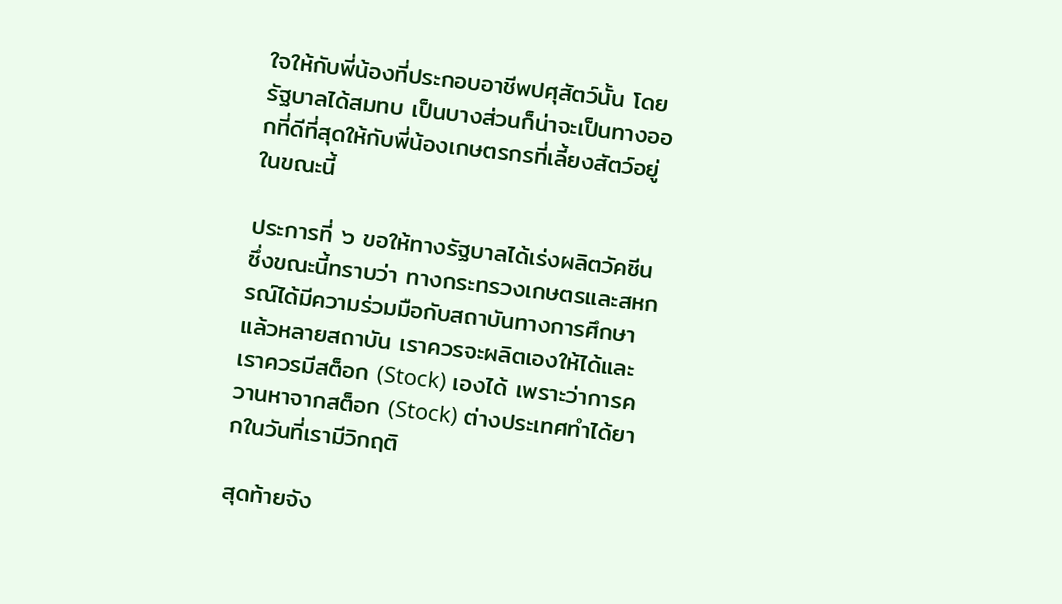ใจให้กับพี่น้องที่ประกอบอาชีพปศุสัตว์นั้น โดยรัฐบาลได้สมทบ เป็นบางส่วนก็น่าจะเป็นทางออกที่ดีที่สุดให้กับพี่น้องเกษตรกรที่เลี้ยงสัตว์อยู่ในขณะนี้

ประการที่ ๖ ขอให้ทางรัฐบาลได้เร่งผลิตวัคซีน ซึ่งขณะนี้ทราบว่า ทางกระทรวงเกษตรและสหกรณ์ได้มีความร่วมมือกับสถาบันทางการศึกษาแล้วหลายสถาบัน เราควรจะผลิตเองให้ได้และเราควรมีสต็อก (Stock) เองได้ เพราะว่าการควานหาจากสต็อก (Stock) ต่างประเทศทำได้ยากในวันที่เรามีวิกฤติ

สุดท้ายจัง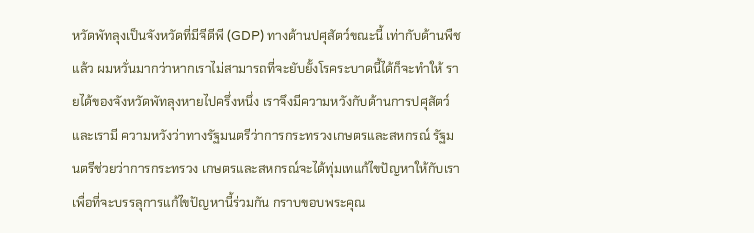หวัดพัทลุงเป็นจังหวัดที่มีจีดีพี (GDP) ทางด้านปศุสัตว์ขณะนี้ เท่ากับด้านพืชแล้ว ผมหวั่นมากว่าหากเราไม่สามารถที่จะยับยั้งโรคระบาดนี้ได้ก็จะทำให้ รายได้ของจังหวัดพัทลุงหายไปครึ่งหนึ่ง เราจึงมีความหวังกับด้านการปศุสัตว์ และเรามี ความหวังว่าทางรัฐมนตรีว่าการกระทรวงเกษตรและสหกรณ์ รัฐมนตรีช่วยว่าการกระทรวง เกษตรและสหกรณ์จะได้ทุ่มเทแก้ไขปัญหาให้กับเราเพื่อที่จะบรรลุการแก้ไขปัญหานี้ร่วมกัน กราบขอบพระคุณ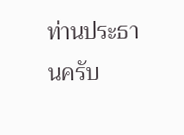ท่านประธานครับ